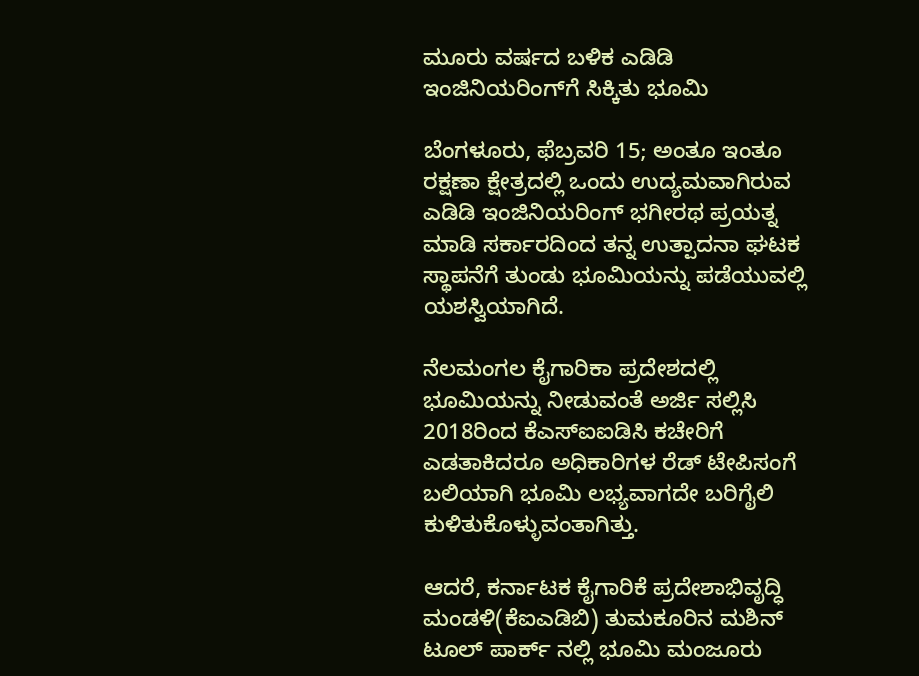ಮೂರು ವರ್ಷದ ಬಳಿಕ ಎಡಿಡಿ ಇಂಜಿನಿಯರಿಂಗ್‌ಗೆ ಸಿಕ್ಕಿತು ಭೂಮಿ

ಬೆಂಗಳೂರು, ಫೆಬ್ರವರಿ 15; ಅಂತೂ ಇಂತೂ ರಕ್ಷಣಾ ಕ್ಷೇತ್ರದಲ್ಲಿ ಒಂದು ಉದ್ಯಮವಾಗಿರುವ ಎಡಿಡಿ ಇಂಜಿನಿಯರಿಂಗ್ ಭಗೀರಥ ಪ್ರಯತ್ನ ಮಾಡಿ ಸರ್ಕಾರದಿಂದ ತನ್ನ ಉತ್ಪಾದನಾ ಘಟಕ ಸ್ಥಾಪನೆಗೆ ತುಂಡು ಭೂಮಿಯನ್ನು ಪಡೆಯುವಲ್ಲಿ ಯಶಸ್ವಿಯಾಗಿದೆ.

ನೆಲಮಂಗಲ ಕೈಗಾರಿಕಾ ಪ್ರದೇಶದಲ್ಲಿ ಭೂಮಿಯನ್ನು ನೀಡುವಂತೆ ಅರ್ಜಿ ಸಲ್ಲಿಸಿ 2018ರಿಂದ ಕೆಎಸ್ಐಐಡಿಸಿ ಕಚೇರಿಗೆ ಎಡತಾಕಿದರೂ ಅಧಿಕಾರಿಗಳ ರೆಡ್ ಟೇಪಿಸಂಗೆ ಬಲಿಯಾಗಿ ಭೂಮಿ ಲಭ್ಯವಾಗದೇ ಬರಿಗೈಲಿ ಕುಳಿತುಕೊಳ್ಳುವಂತಾಗಿತ್ತು.

ಆದರೆ, ಕರ್ನಾಟಕ ಕೈಗಾರಿಕೆ ಪ್ರದೇಶಾಭಿವೃದ್ಧಿ ಮಂಡಳಿ(ಕೆಐಎಡಿಬಿ) ತುಮಕೂರಿನ ಮಶಿನ್ ಟೂಲ್ ಪಾರ್ಕ್ ನಲ್ಲಿ ಭೂಮಿ ಮಂಜೂರು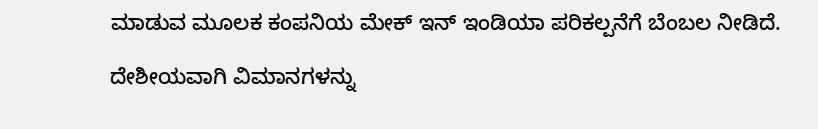ಮಾಡುವ ಮೂಲಕ ಕಂಪನಿಯ ಮೇಕ್ ಇನ್ ಇಂಡಿಯಾ ಪರಿಕಲ್ಪನೆಗೆ ಬೆಂಬಲ ನೀಡಿದೆ.

ದೇಶೀಯವಾಗಿ ವಿಮಾನಗಳನ್ನು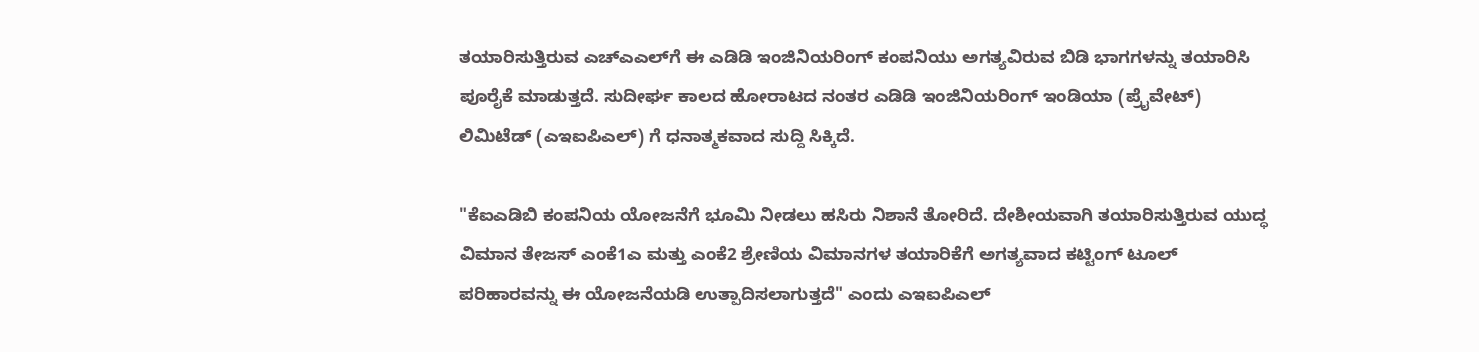ತಯಾರಿಸುತ್ತಿರುವ ಎಚ್ಎಎಲ್‌ಗೆ ಈ ಎಡಿಡಿ ಇಂಜಿನಿಯರಿಂಗ್ ಕಂಪನಿಯು ಅಗತ್ಯವಿರುವ ಬಿಡಿ ಭಾಗಗಳನ್ನು ತಯಾರಿಸಿ ಪೂರೈಕೆ ಮಾಡುತ್ತದೆ. ಸುದೀರ್ಘ ಕಾಲದ ಹೋರಾಟದ ನಂತರ ಎಡಿಡಿ ಇಂಜಿನಿಯರಿಂಗ್ ಇಂಡಿಯಾ (ಪ್ರೈವೇಟ್) ಲಿಮಿಟೆಡ್ (ಎಇಐಪಿಎಲ್) ಗೆ ಧನಾತ್ಮಕವಾದ ಸುದ್ದಿ ಸಿಕ್ಕಿದೆ.

"ಕೆಐಎಡಿಬಿ ಕಂಪನಿಯ ಯೋಜನೆಗೆ ಭೂಮಿ ನೀಡಲು ಹಸಿರು ನಿಶಾನೆ ತೋರಿದೆ. ದೇಶೀಯವಾಗಿ ತಯಾರಿಸುತ್ತಿರುವ ಯುದ್ಧ ವಿಮಾನ ತೇಜಸ್ ಎಂಕೆ1ಎ ಮತ್ತು ಎಂಕೆ2 ಶ್ರೇಣಿಯ ವಿಮಾನಗಳ ತಯಾರಿಕೆಗೆ ಅಗತ್ಯವಾದ ಕಟ್ಟಿಂಗ್ ಟೂಲ್ ಪರಿಹಾರವನ್ನು ಈ ಯೋಜನೆಯಡಿ ಉತ್ಪಾದಿಸಲಾಗುತ್ತದೆ" ಎಂದು ಎಇಐಪಿಎಲ್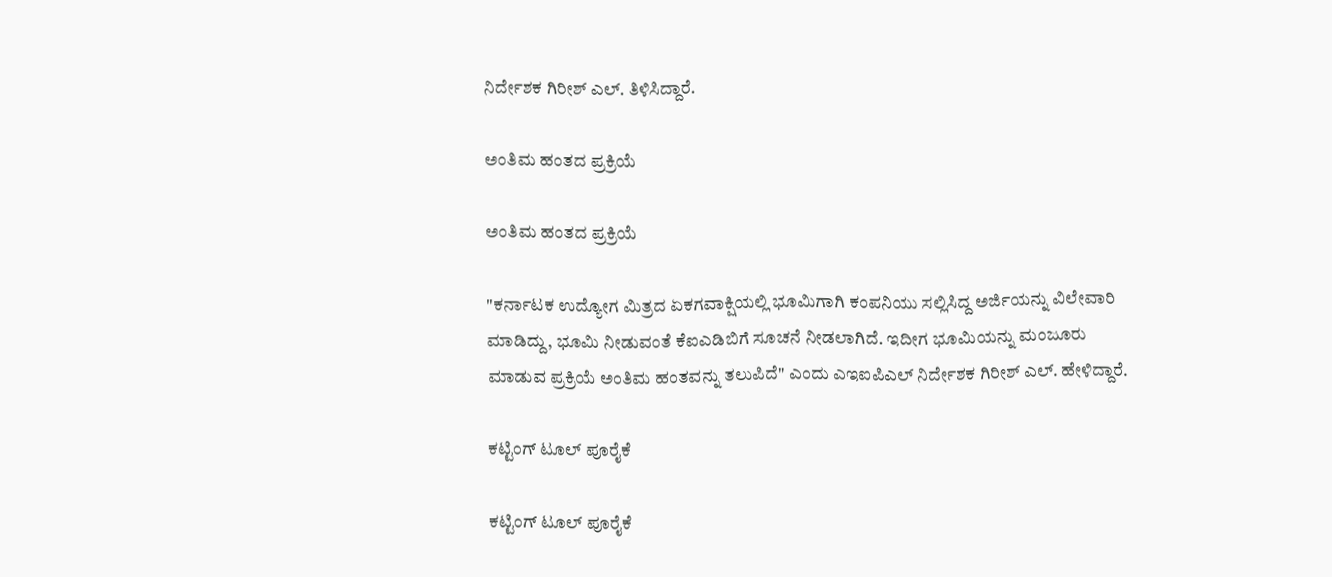ನಿರ್ದೇಶಕ ಗಿರೀಶ್ ಎಲ್. ತಿಳಿಸಿದ್ದಾರೆ.

ಅಂತಿಮ ಹಂತದ ಪ್ರಕ್ರಿಯೆ

ಅಂತಿಮ ಹಂತದ ಪ್ರಕ್ರಿಯೆ

"ಕರ್ನಾಟಕ ಉದ್ಯೋಗ ಮಿತ್ರದ ಏಕಗವಾಕ್ಷಿಯಲ್ಲಿ ಭೂಮಿಗಾಗಿ ಕಂಪನಿಯು ಸಲ್ಲಿಸಿದ್ದ ಅರ್ಜಿಯನ್ನು ವಿಲೇವಾರಿ ಮಾಡಿದ್ದು, ಭೂಮಿ ನೀಡುವಂತೆ ಕೆಐಎಡಿಬಿಗೆ ಸೂಚನೆ ನೀಡಲಾಗಿದೆ. ಇದೀಗ ಭೂಮಿಯನ್ನು ಮಂಜೂರು ಮಾಡುವ ಪ್ರಕ್ರಿಯೆ ಅಂತಿಮ ಹಂತವನ್ನು ತಲುಪಿದೆ" ಎಂದು ಎಇಐಪಿಎಲ್ ನಿರ್ದೇಶಕ ಗಿರೀಶ್ ಎಲ್. ಹೇಳಿದ್ದಾರೆ.

ಕಟ್ಟಿಂಗ್ ಟೂಲ್ ಪೂರೈಕೆ

ಕಟ್ಟಿಂಗ್ ಟೂಲ್ ಪೂರೈಕೆ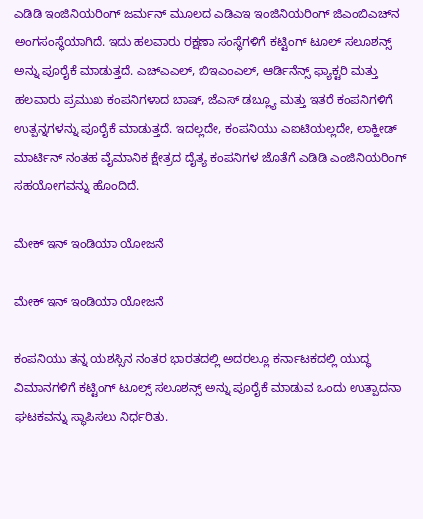ಎಡಿಡಿ ಇಂಜಿನಿಯರಿಂಗ್ ಜರ್ಮನ್ ಮೂಲದ ಎಡಿಎಇ ಇಂಜಿನಿಯರಿಂಗ್ ಜಿಎಂಬಿಎಚ್‌ನ ಅಂಗಸಂಸ್ಥೆಯಾಗಿದೆ. ಇದು ಹಲವಾರು ರಕ್ಷಣಾ ಸಂಸ್ಥೆಗಳಿಗೆ ಕಟ್ಟಿಂಗ್ ಟೂಲ್ ಸಲೂಶನ್ಸ್ ಅನ್ನು ಪೂರೈಕೆ ಮಾಡುತ್ತದೆ. ಎಚ್ಎಎಲ್, ಬಿಇಎಂಎಲ್, ಆರ್ಡಿನೆನ್ಸ್ ಫ್ಯಾಕ್ಟರಿ ಮತ್ತು ಹಲವಾರು ಪ್ರಮುಖ ಕಂಪನಿಗಳಾದ ಬಾಷ್, ಜೆಎಸ್ ಡಬ್ಲ್ಯೂ ಮತ್ತು ಇತರೆ ಕಂಪನಿಗಳಿಗೆ ಉತ್ಪನ್ನಗಳನ್ನು ಪೂರೈಕೆ ಮಾಡುತ್ತದೆ. ಇದಲ್ಲದೇ, ಕಂಪನಿಯು ಎಐಟಿಯಲ್ಲದೇ, ಲಾಕ್ಹೀಡ್ ಮಾರ್ಟಿನ್ ನಂತಹ ವೈಮಾನಿಕ ಕ್ಷೇತ್ರದ ದೈತ್ಯ ಕಂಪನಿಗಳ ಜೊತೆಗೆ ಎಡಿಡಿ ಎಂಜಿನಿಯರಿಂಗ್ ಸಹಯೋಗವನ್ನು ಹೊಂದಿದೆ.

ಮೇಕ್ ಇನ್ ಇಂಡಿಯಾ ಯೋಜನೆ

ಮೇಕ್ ಇನ್ ಇಂಡಿಯಾ ಯೋಜನೆ

ಕಂಪನಿಯು ತನ್ನ ಯಶಸ್ಸಿನ ನಂತರ ಭಾರತದಲ್ಲಿ ಅದರಲ್ಲೂ ಕರ್ನಾಟಕದಲ್ಲಿ ಯುದ್ಧ ವಿಮಾನಗಳಿಗೆ ಕಟ್ಟಿಂಗ್ ಟೂಲ್ಸ್ ಸಲೂಶನ್ಸ್ ಅನ್ನು ಪೂರೈಕೆ ಮಾಡುವ ಒಂದು ಉತ್ಪಾದನಾ ಘಟಕವನ್ನು ಸ್ಥಾಪಿಸಲು ನಿರ್ಧರಿತು.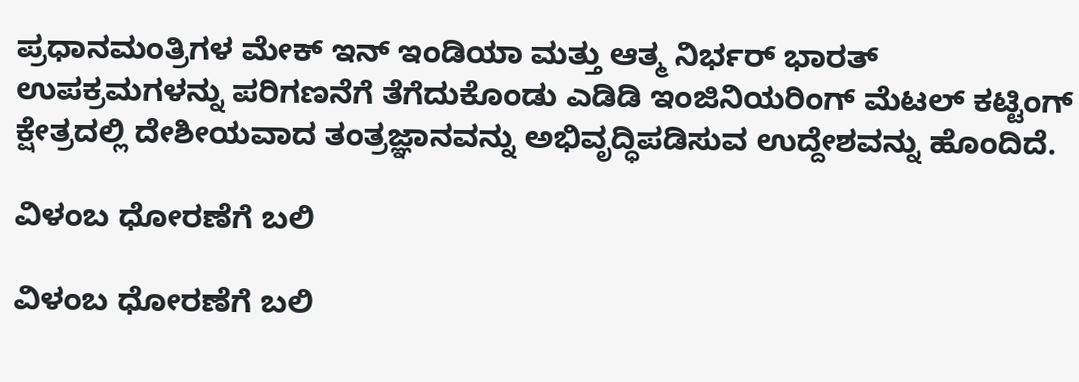ಪ್ರಧಾನಮಂತ್ರಿಗಳ ಮೇಕ್ ಇನ್ ಇಂಡಿಯಾ ಮತ್ತು ಆತ್ಮ ನಿರ್ಭರ್ ಭಾರತ್ ಉಪಕ್ರಮಗಳನ್ನು ಪರಿಗಣನೆಗೆ ತೆಗೆದುಕೊಂಡು ಎಡಿಡಿ ಇಂಜಿನಿಯರಿಂಗ್ ಮೆಟಲ್ ಕಟ್ಟಿಂಗ್ ಕ್ಷೇತ್ರದಲ್ಲಿ ದೇಶೀಯವಾದ ತಂತ್ರಜ್ಞಾನವನ್ನು ಅಭಿವೃದ್ಧಿಪಡಿಸುವ ಉದ್ದೇಶವನ್ನು ಹೊಂದಿದೆ.

ವಿಳಂಬ ಧೋರಣೆಗೆ ಬಲಿ

ವಿಳಂಬ ಧೋರಣೆಗೆ ಬಲಿ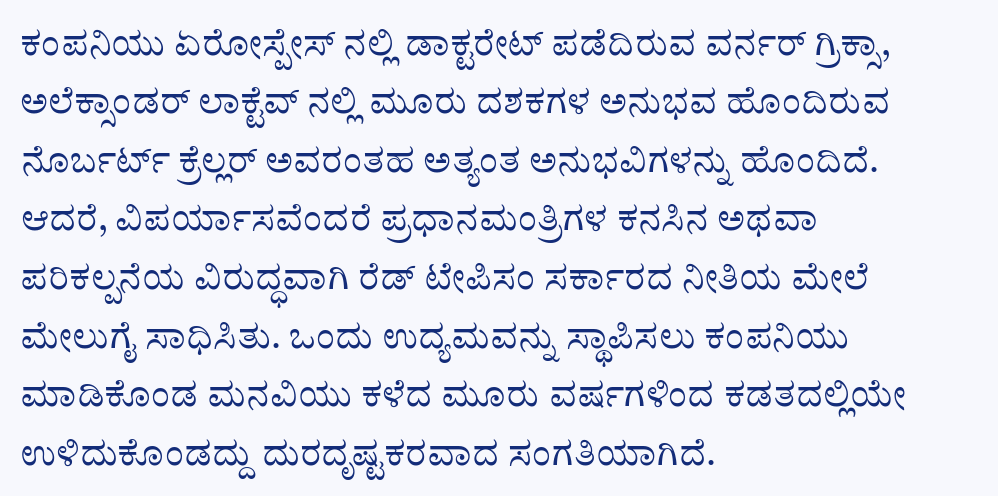ಕಂಪನಿಯು ಏರೋಸ್ಪೇಸ್ ನಲ್ಲಿ ಡಾಕ್ಟರೇಟ್ ಪಡೆದಿರುವ ವರ್ನರ್ ಗ್ರಿಕ್ಸಾ, ಅಲೆಕ್ಸಾಂಡರ್ ಲಾಕ್ಟೆವ್ ನಲ್ಲಿ ಮೂರು ದಶಕಗಳ ಅನುಭವ ಹೊಂದಿರುವ ನೊರ್ಬರ್ಟ್ ಕ್ರೆಲ್ಲರ್ ಅವರಂತಹ ಅತ್ಯಂತ ಅನುಭವಿಗಳನ್ನು ಹೊಂದಿದೆ. ಆದರೆ, ವಿಪರ್ಯಾಸವೆಂದರೆ ಪ್ರಧಾನಮಂತ್ರಿಗಳ ಕನಸಿನ ಅಥವಾ ಪರಿಕಲ್ಪನೆಯ ವಿರುದ್ಧವಾಗಿ ರೆಡ್ ಟೇಪಿಸಂ ಸರ್ಕಾರದ ನೀತಿಯ ಮೇಲೆ ಮೇಲುಗೈ ಸಾಧಿಸಿತು. ಒಂದು ಉದ್ಯಮವನ್ನು ಸ್ಥಾಪಿಸಲು ಕಂಪನಿಯು ಮಾಡಿಕೊಂಡ ಮನವಿಯು ಕಳೆದ ಮೂರು ವರ್ಷಗಳಿಂದ ಕಡತದಲ್ಲಿಯೇ ಉಳಿದುಕೊಂಡದ್ದು ದುರದೃಷ್ಟಕರವಾದ ಸಂಗತಿಯಾಗಿದೆ.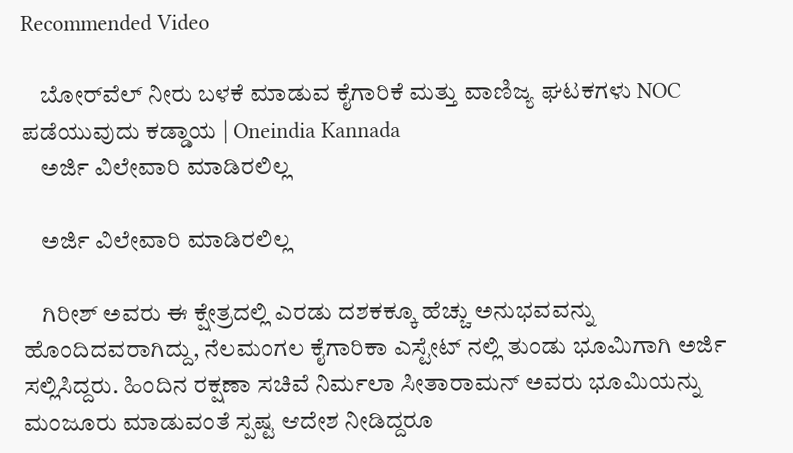Recommended Video

    ಬೋರ್‌ವೆಲ್‌ ನೀರು ಬಳಕೆ ಮಾಡುವ ಕೈಗಾರಿಕೆ ಮತ್ತು ವಾಣಿಜ್ಯ ಘಟಕಗಳು NOC ಪಡೆಯುವುದು ಕಡ್ಡಾಯ | Oneindia Kannada
    ಅರ್ಜಿ ವಿಲೇವಾರಿ ಮಾಡಿರಲಿಲ್ಲ

    ಅರ್ಜಿ ವಿಲೇವಾರಿ ಮಾಡಿರಲಿಲ್ಲ

    ಗಿರೀಶ್ ಅವರು ಈ ಕ್ಷೇತ್ರದಲ್ಲಿ ಎರಡು ದಶಕಕ್ಕೂ ಹೆಚ್ಚು ಅನುಭವವನ್ನು ಹೊಂದಿದವರಾಗಿದ್ದು, ನೆಲಮಂಗಲ ಕೈಗಾರಿಕಾ ಎಸ್ಟೇಟ್ ನಲ್ಲಿ ತುಂಡು ಭೂಮಿಗಾಗಿ ಅರ್ಜಿ ಸಲ್ಲಿಸಿದ್ದರು. ಹಿಂದಿನ ರಕ್ಷಣಾ ಸಚಿವೆ ನಿರ್ಮಲಾ ಸೀತಾರಾಮನ್ ಅವರು ಭೂಮಿಯನ್ನು ಮಂಜೂರು ಮಾಡುವಂತೆ ಸ್ಪಷ್ಟ ಆದೇಶ ನೀಡಿದ್ದರೂ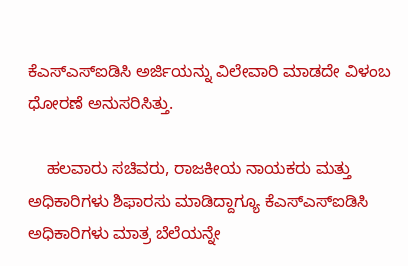ಕೆಎಸ್ಎಸ್ಐಡಿಸಿ ಅರ್ಜಿಯನ್ನು ವಿಲೇವಾರಿ ಮಾಡದೇ ವಿಳಂಬ ಧೋರಣೆ ಅನುಸರಿಸಿತ್ತು.

    ಹಲವಾರು ಸಚಿವರು, ರಾಜಕೀಯ ನಾಯಕರು ಮತ್ತು ಅಧಿಕಾರಿಗಳು ಶಿಫಾರಸು ಮಾಡಿದ್ದಾಗ್ಯೂ ಕೆಎಸ್ಎಸ್ಐಡಿಸಿ ಅಧಿಕಾರಿಗಳು ಮಾತ್ರ ಬೆಲೆಯನ್ನೇ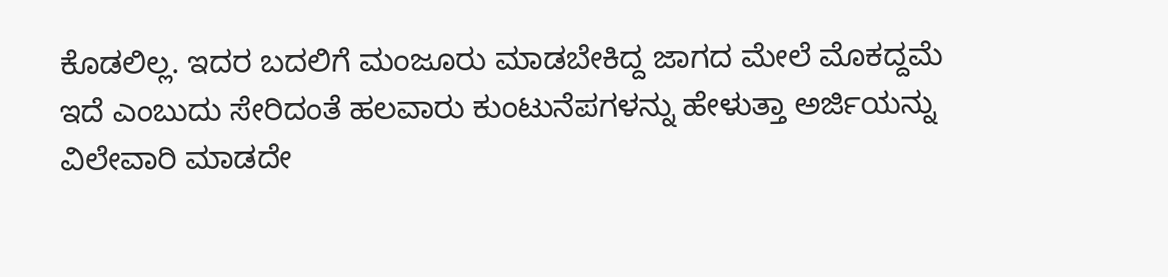ಕೊಡಲಿಲ್ಲ. ಇದರ ಬದಲಿಗೆ ಮಂಜೂರು ಮಾಡಬೇಕಿದ್ದ ಜಾಗದ ಮೇಲೆ ಮೊಕದ್ದಮೆ ಇದೆ ಎಂಬುದು ಸೇರಿದಂತೆ ಹಲವಾರು ಕುಂಟುನೆಪಗಳನ್ನು ಹೇಳುತ್ತಾ ಅರ್ಜಿಯನ್ನು ವಿಲೇವಾರಿ ಮಾಡದೇ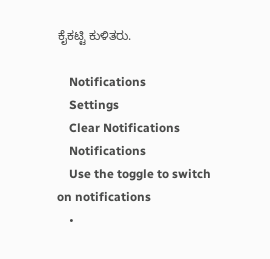ಕೈಕಟ್ಟಿ ಕುಳಿತರು.

    Notifications
    Settings
    Clear Notifications
    Notifications
    Use the toggle to switch on notifications
    •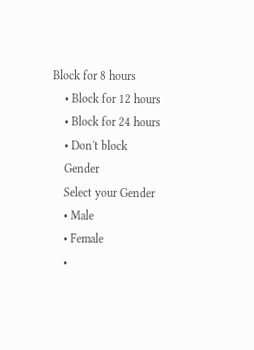Block for 8 hours
    • Block for 12 hours
    • Block for 24 hours
    • Don't block
    Gender
    Select your Gender
    • Male
    • Female
    •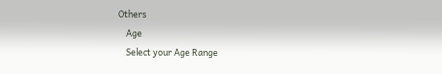Others
    Age
    Select your Age Range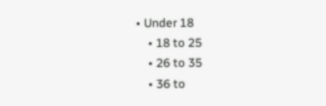• Under 18
    • 18 to 25
    • 26 to 35
    • 36 to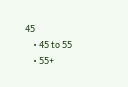45
    • 45 to 55
    • 55+